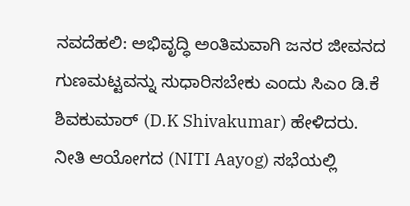ನವದೆಹಲಿ: ಅಭಿವೃದ್ಧಿ ಅಂತಿಮವಾಗಿ ಜನರ ಜೀವನದ ಗುಣಮಟ್ಟವನ್ನು ಸುಧಾರಿಸಬೇಕು ಎಂದು ಸಿಎಂ ಡಿ.ಕೆ ಶಿವಕುಮಾರ್ (D.K Shivakumar) ಹೇಳಿದರು.
ನೀತಿ ಆಯೋಗದ (NITI Aayog) ಸಭೆಯಲ್ಲಿ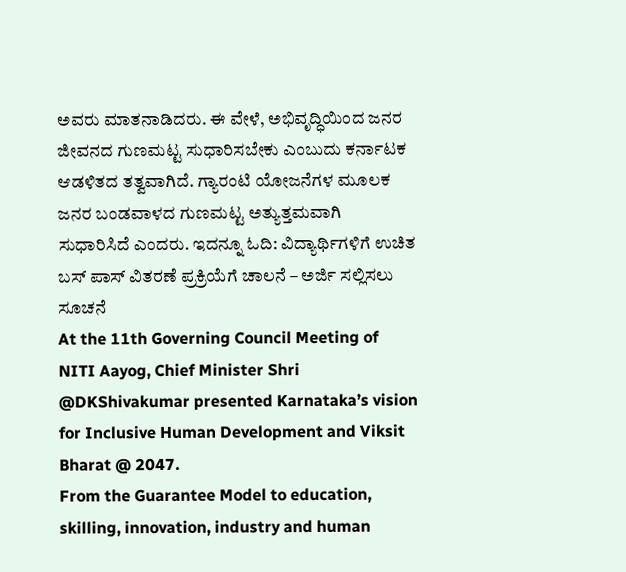ಅವರು ಮಾತನಾಡಿದರು. ಈ ವೇಳೆ, ಅಭಿವೃದ್ಧಿಯಿಂದ ಜನರ ಜೀವನದ ಗುಣಮಟ್ಟ ಸುಧಾರಿಸಬೇಕು ಎಂಬುದು ಕರ್ನಾಟಕ ಆಡಳಿತದ ತತ್ವವಾಗಿದೆ. ಗ್ಯಾರಂಟಿ ಯೋಜನೆಗಳ ಮೂಲಕ ಜನರ ಬಂಡವಾಳದ ಗುಣಮಟ್ಟ ಅತ್ಯುತ್ತಮವಾಗಿ ಸುಧಾರಿಸಿದೆ ಎಂದರು. ಇದನ್ನೂ ಓದಿ: ವಿದ್ಯಾರ್ಥಿಗಳಿಗೆ ಉಚಿತ ಬಸ್ ಪಾಸ್ ವಿತರಣೆ ಪ್ರಕ್ರಿಯೆಗೆ ಚಾಲನೆ – ಅರ್ಜಿ ಸಲ್ಲಿಸಲು ಸೂಚನೆ
At the 11th Governing Council Meeting of NITI Aayog, Chief Minister Shri @DKShivakumar presented Karnataka’s vision for Inclusive Human Development and Viksit Bharat @ 2047.
From the Guarantee Model to education, skilling, innovation, industry and human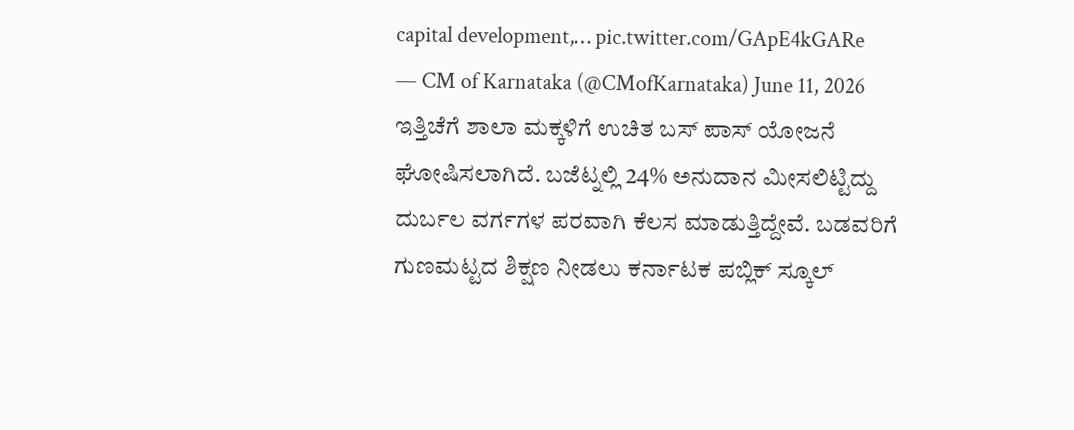capital development,… pic.twitter.com/GApE4kGARe
— CM of Karnataka (@CMofKarnataka) June 11, 2026
ಇತ್ತಿಚೆಗೆ ಶಾಲಾ ಮಕ್ಕಳಿಗೆ ಉಚಿತ ಬಸ್ ಪಾಸ್ ಯೋಜನೆ ಘೋಷಿಸಲಾಗಿದೆ. ಬಜೆಟ್ನಲ್ಲಿ 24% ಅನುದಾನ ಮೀಸಲಿಟ್ಟಿದ್ದು ದುರ್ಬಲ ವರ್ಗಗಳ ಪರವಾಗಿ ಕೆಲಸ ಮಾಡುತ್ತಿದ್ದೇವೆ. ಬಡವರಿಗೆ ಗುಣಮಟ್ಟದ ಶಿಕ್ಷಣ ನೀಡಲು ಕರ್ನಾಟಕ ಪಬ್ಲಿಕ್ ಸ್ಕೂಲ್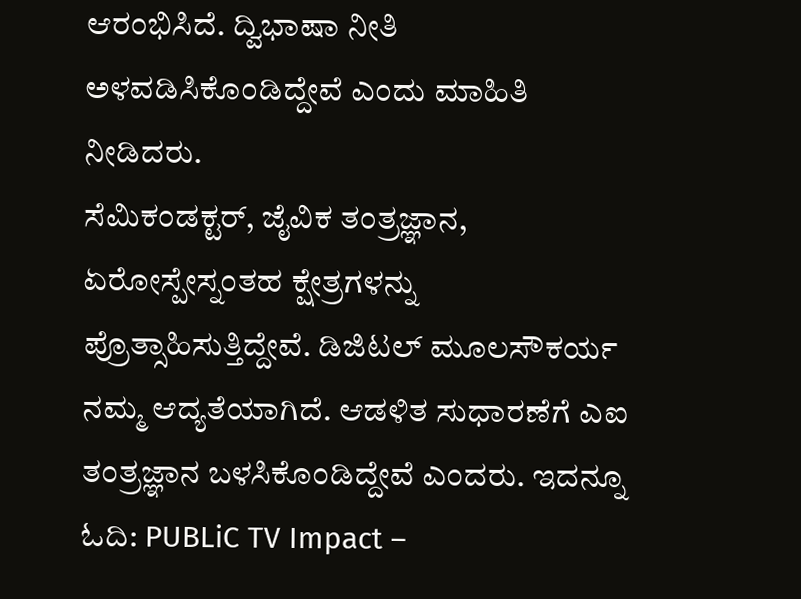ಆರಂಭಿಸಿದೆ. ದ್ವಿಭಾಷಾ ನೀತಿ ಅಳವಡಿಸಿಕೊಂಡಿದ್ದೇವೆ ಎಂದು ಮಾಹಿತಿ ನೀಡಿದರು.
ಸೆಮಿಕಂಡಕ್ಟರ್, ಜೈವಿಕ ತಂತ್ರಜ್ಞಾನ, ಏರೋಸ್ಪೇಸ್ನಂತಹ ಕ್ಷೇತ್ರಗಳನ್ನು ಪ್ರೊತ್ಸಾಹಿಸುತ್ತಿದ್ದೇವೆ. ಡಿಜಿಟಲ್ ಮೂಲಸೌಕರ್ಯ ನಮ್ಮ ಆದ್ಯತೆಯಾಗಿದೆ. ಆಡಳಿತ ಸುಧಾರಣೆಗೆ ಎಐ ತಂತ್ರಜ್ಞಾನ ಬಳಸಿಕೊಂಡಿದ್ದೇವೆ ಎಂದರು. ಇದನ್ನೂ ಓದಿ: PUBLiC TV Impact –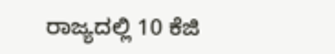ರಾಜ್ಯದಲ್ಲಿ 10 ಕೆಜಿ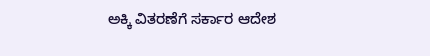ಅಕ್ಕಿ ವಿತರಣೆಗೆ ಸರ್ಕಾರ ಆದೇಶ